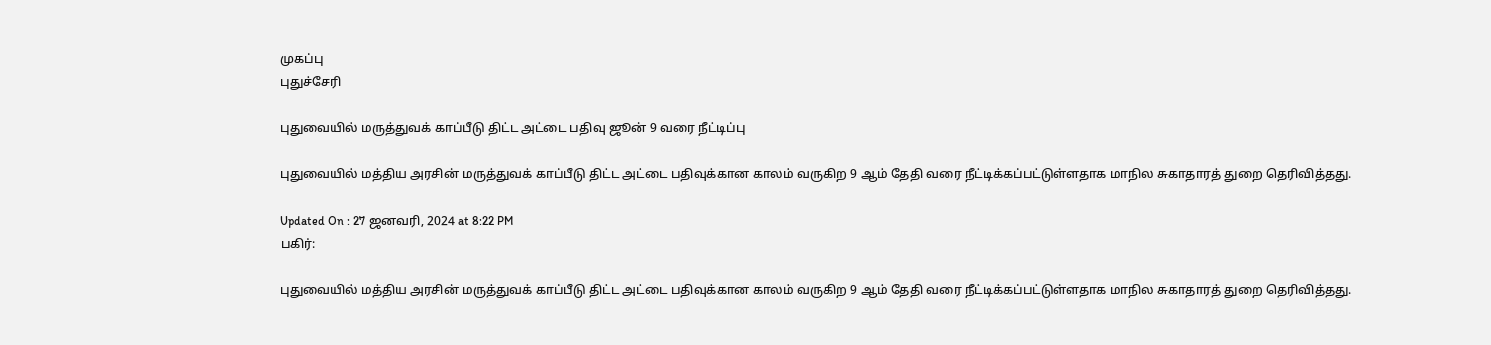முகப்பு
புதுச்சேரி

புதுவையில் மருத்துவக் காப்பீடு திட்ட அட்டை பதிவு ஜூன் 9 வரை நீட்டிப்பு

புதுவையில் மத்திய அரசின் மருத்துவக் காப்பீடு திட்ட அட்டை பதிவுக்கான காலம் வருகிற 9 ஆம் தேதி வரை நீட்டிக்கப்பட்டுள்ளதாக மாநில சுகாதாரத் துறை தெரிவித்தது.

Updated On : 27 ஜனவரி, 2024 at 8:22 PM
பகிர்:

புதுவையில் மத்திய அரசின் மருத்துவக் காப்பீடு திட்ட அட்டை பதிவுக்கான காலம் வருகிற 9 ஆம் தேதி வரை நீட்டிக்கப்பட்டுள்ளதாக மாநில சுகாதாரத் துறை தெரிவித்தது.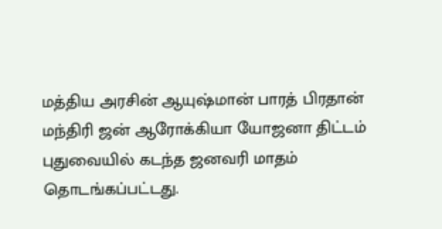மத்திய அரசின் ஆயுஷ்மான் பாரத் பிரதான் மந்திரி ஜன் ஆரோக்கியா யோஜனா திட்டம் புதுவையில் கடந்த ஜனவரி மாதம் தொடங்கப்பட்டது.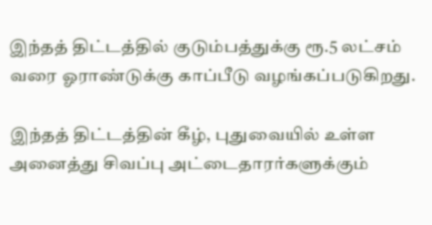இந்தத் திட்டத்தில் குடும்பத்துக்கு ரூ.5 லட்சம் வரை ஓராண்டுக்கு காப்பீடு வழங்கப்படுகிறது.

இந்தத் திட்டத்தின் கீழ், புதுவையில் உள்ள அனைத்து சிவப்பு அட்டைதாரர்களுக்கும்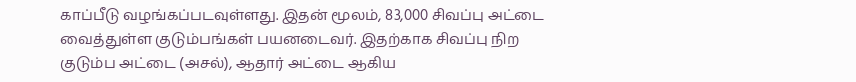காப்பீடு வழங்கப்படவுள்ளது. இதன் மூலம், 83,000 சிவப்பு அட்டை வைத்துள்ள குடும்பங்கள் பயனடைவர். இதற்காக சிவப்பு நிற குடும்ப அட்டை (அசல்), ஆதார் அட்டை ஆகிய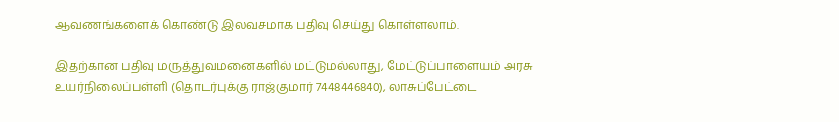ஆவணங்களைக் கொண்டு இலவசமாக பதிவு செய்து கொள்ளலாம்.

இதற்கான பதிவு மருத்துவமனைகளில் மட்டுமல்லாது, மேட்டுப்பாளையம் அரசு உயர்நிலைப்பள்ளி (தொடர்புக்கு ராஜ்குமார் 7448446840), லாசுப்பேட்டை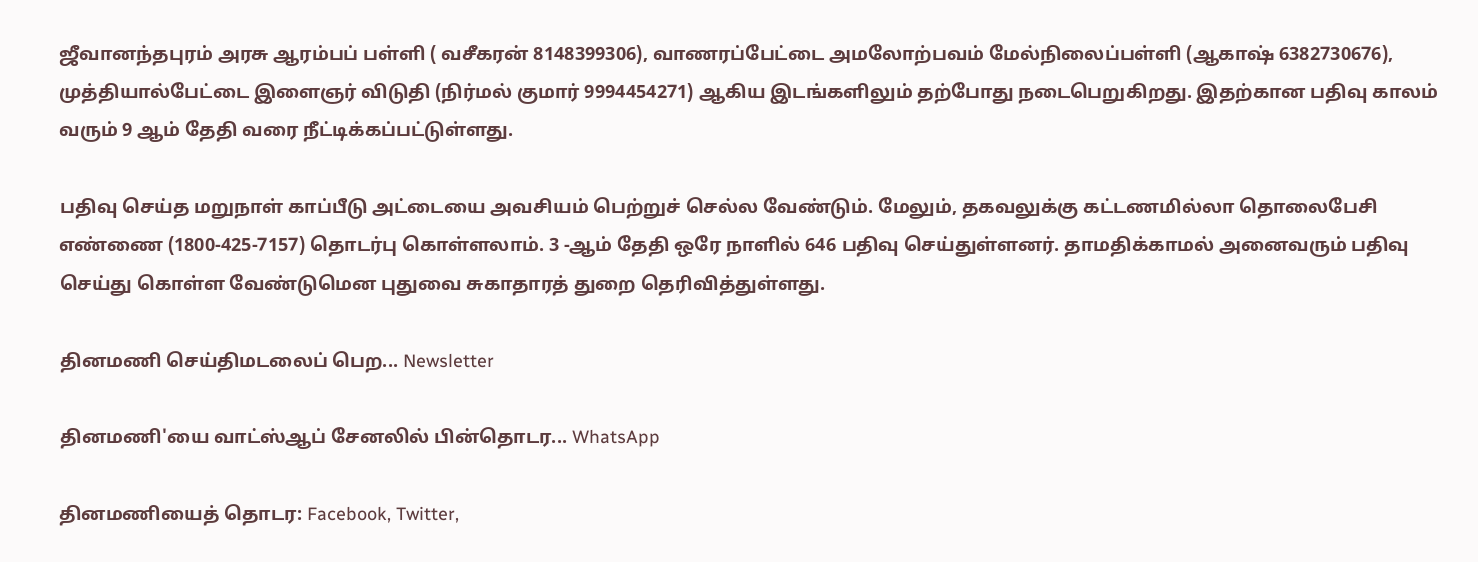ஜீவானந்தபுரம் அரசு ஆரம்பப் பள்ளி ( வசீகரன் 8148399306), வாணரப்பேட்டை அமலோற்பவம் மேல்நிலைப்பள்ளி (ஆகாஷ் 6382730676), முத்தியால்பேட்டை இளைஞர் விடுதி (நிர்மல் குமார் 9994454271) ஆகிய இடங்களிலும் தற்போது நடைபெறுகிறது. இதற்கான பதிவு காலம் வரும் 9 ஆம் தேதி வரை நீட்டிக்கப்பட்டுள்ளது.

பதிவு செய்த மறுநாள் காப்பீடு அட்டையை அவசியம் பெற்றுச் செல்ல வேண்டும். மேலும், தகவலுக்கு கட்டணமில்லா தொலைபேசி எண்ணை (1800-425-7157) தொடர்பு கொள்ளலாம். 3 -ஆம் தேதி ஒரே நாளில் 646 பதிவு செய்துள்ளனர். தாமதிக்காமல் அனைவரும் பதிவு செய்து கொள்ள வேண்டுமென புதுவை சுகாதாரத் துறை தெரிவித்துள்ளது.

தினமணி செய்திமடலைப் பெற... Newsletter

தினமணி'யை வாட்ஸ்ஆப் சேனலில் பின்தொடர... WhatsApp

தினமணியைத் தொடர: Facebook, Twitter,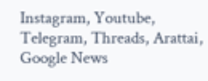Instagram, Youtube, Telegram, Threads, Arattai, Google News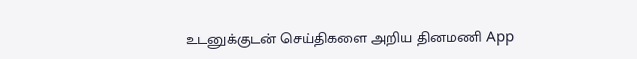உடனுக்குடன் செய்திகளை அறிய தினமணி App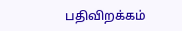பதிவிறக்கம்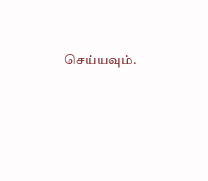செய்யவும்.